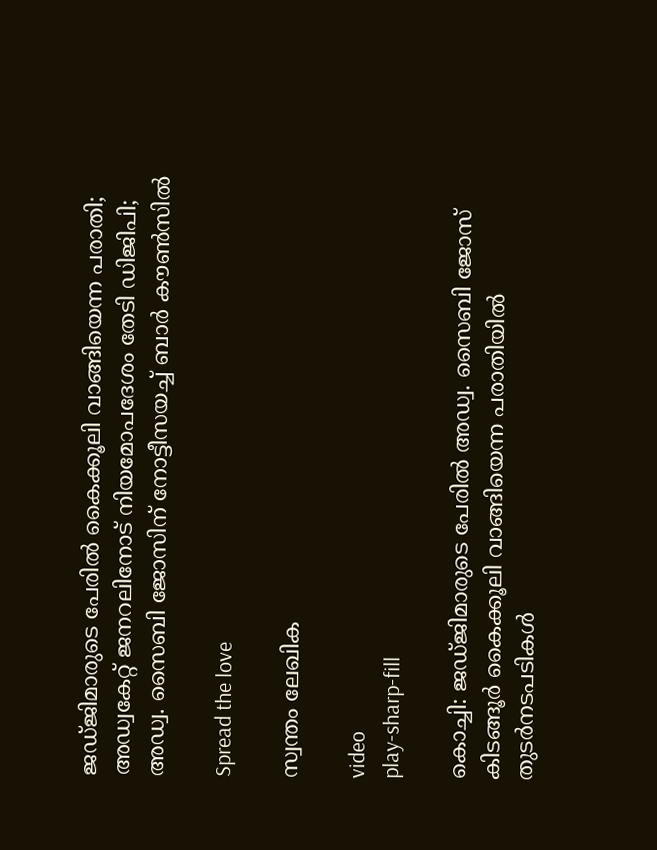ജഡ്ജിമാരുടെ പേരില്‍ കൈക്കൂലി വാങ്ങിയെന്ന പരാതി; അഡ്വകേറ്റ് ജനറലിനോട് നിയമോപദേശം തേടി ഡിജിപി; അഡ്വ. സൈബി ജോസിന് നോട്ടീസയച്ച്‌ ബാര്‍ കൗണ്‍സില്‍

Spread the love

സ്വന്തം ലേഖിക

video
play-sharp-fill

കൊച്ചി: ജഡ്ജിമാരുടെ പേരില്‍ അഡ്വ. സൈബി ജോസ് കിടങ്ങൂര്‍ കൈക്കൂലി വാങ്ങിയെന്ന പരാതിയില്‍ തുടര്‍നടപടികള്‍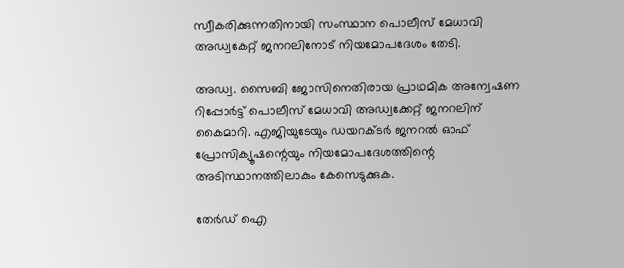സ്വീകരിക്കുന്നതിനായി സംസ്ഥാന പൊലീസ് മേധാവി അഡ്വകേറ്റ് ജനറലിനോട് നിയമോപദേശം തേടി.

അഡ്വ. സൈബി ജോസിനെതിരായ പ്രാഥമിക അന്വേഷണ റിപ്പോര്‍ട്ട് പൊലീസ് മേധാവി അഡ്വക്കേറ്റ് ജനറലിന് കൈമാറി. എജിയുടേയും ഡയറക്ടര്‍ ജനറല്‍ ഓഫ് പ്രോസിക്യൂഷന്റെയും നിയമോപദേശത്തിന്റെ അടിസ്ഥാനത്തിലാകും കേസെടുക്കുക.

തേർഡ് ഐ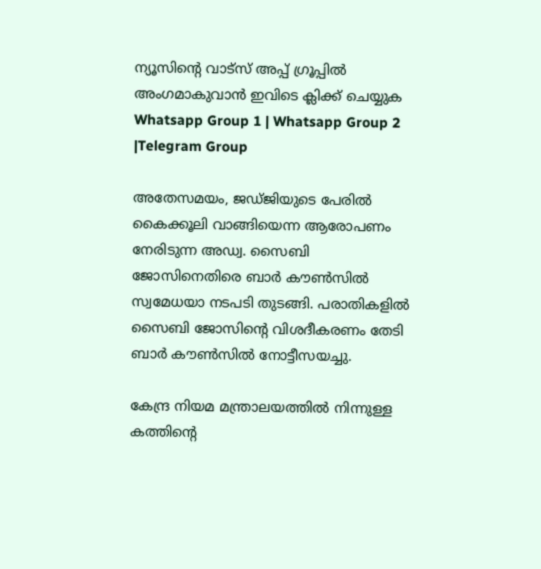ന്യൂസിന്റെ വാട്സ് അപ്പ് ഗ്രൂപ്പിൽ അംഗമാകുവാൻ ഇവിടെ ക്ലിക്ക് ചെയ്യുക
Whatsapp Group 1 | Whatsapp Group 2 |Telegram Group

അതേസമയം, ജഡ്ജിയുടെ പേരില്‍ കൈക്കൂലി വാങ്ങിയെന്ന ആരോപണം നേരിടുന്ന അഡ്വ. സൈബി ജോസിനെതിരെ ബാര്‍ കൗണ്‍സില്‍ സ്വമേധയാ നടപടി തുടങ്ങി. പരാതികളില്‍ സൈബി ജോസിന്റെ വിശദീകരണം തേടി ബാര്‍ കൗണ്‍സില്‍ നോട്ടീസയച്ചു.

കേന്ദ്ര നിയമ മന്ത്രാലയത്തില്‍ നിന്നുള്ള കത്തിന്റെ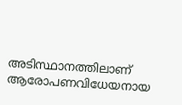അടിസ്ഥാനത്തിലാണ് ആരോപണവിധേയനായ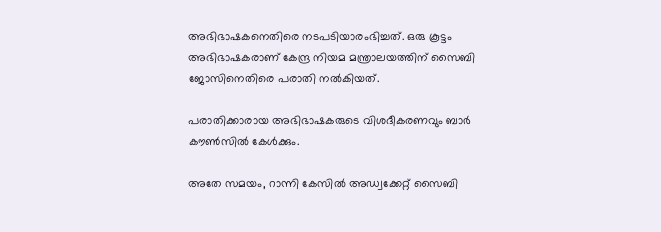അഭിഭാഷകനെതിരെ നടപടിയാരംഭിച്ചത്. ഒരു കൂട്ടം അഭിഭാഷകരാണ് കേന്ദ്ര നിയമ മന്ത്രാലയത്തിന് സൈബി ജോസിനെതിരെ പരാതി നല്‍കിയത്.

പരാതിക്കാരായ അഭിഭാഷകരുടെ വിശദീകരണവും ബാര്‍ കൗണ്‍സില്‍ കേള്‍ക്കും.

അതേ സമയം, റാന്നി കേസില്‍ അഡ്വക്കേറ്റ് സൈബി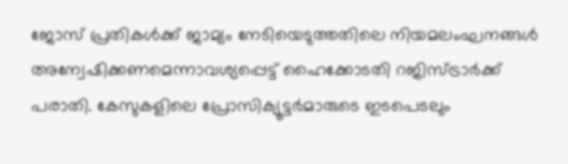ജോസ് പ്രതികള്‍ക്ക് ജാമ്യം നേടിയെടുത്തതിലെ നിയമലംഘനങ്ങള്‍ അന്വേഷിക്കണമെന്നാവശ്യപ്പെട്ട് ഹൈക്കോടതി റജിസ്ട്രാര്‍ക്ക് പരാതി. കേസുകളിലെ പ്രോസിക്യൂട്ടര്‍മാരുടെ ഇടപെടലും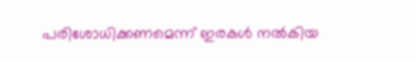പരിശോധിക്കണമെന്ന് ഇരകള്‍ നല്‍കിയ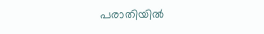പരാതിയില്‍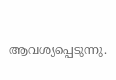ആവശ്യപ്പെടുന്നു.